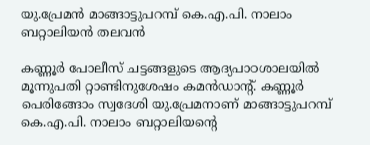യു.പ്രേമന്‍ മാങ്ങാട്ടുപറമ്പ് കെ.എ.പി. നാലാം ബറ്റാലിയന്‍ തലവന്‍

കണ്ണൂര്‍ പോലീസ് ചട്ടങ്ങളുടെ ആദ്യപാഠശാലയില്‍ മൂന്നുപതി റ്റാണ്ടിനുശേഷം കമന്‍ഡാന്റ്. കണ്ണൂര്‍ പെരിങ്ങോം സ്വദേശി യു.പ്രേമനാണ് മാങ്ങാട്ടുപറമ്പ് കെ.എ.പി. നാലാം ബറ്റാലിയന്റെ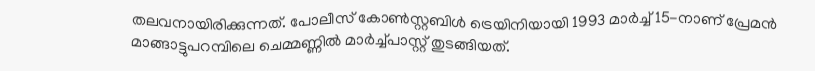തലവനായിരിക്കുന്നത്. പോലീസ് കോണ്‍സ്റ്റബിള്‍ ട്രെയിനിയായി 1993 മാര്‍ച്ച് 15-നാണ് പ്രേമന്‍ മാങ്ങാട്ടുപറമ്പിലെ ചെമ്മണ്ണില്‍ മാര്‍ച്ച്പാസ്റ്റ് തുടങ്ങിയത്.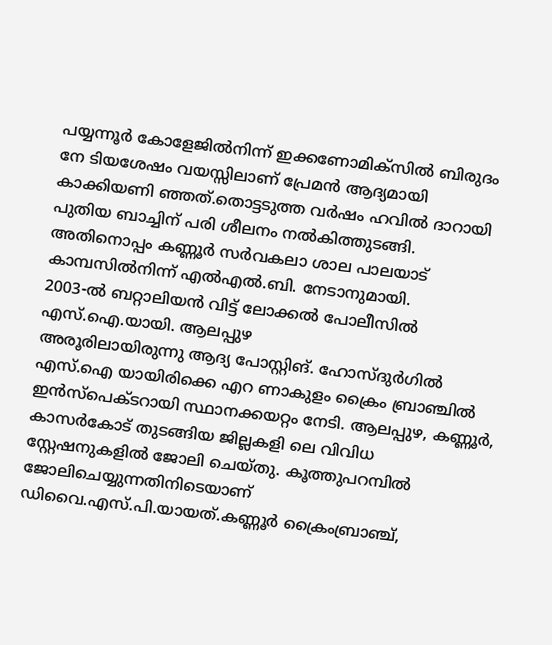പയ്യന്നൂര്‍ കോളേജില്‍നിന്ന് ഇക്കണോമിക്‌സില്‍ ബിരുദം നേ ടിയശേഷം വയസ്സിലാണ് പ്രേമന്‍ ആദ്യമായി കാക്കിയണി ഞ്ഞത്.തൊട്ടടുത്ത വര്‍ഷം ഹവില്‍ ദാറായി പുതിയ ബാച്ചിന് പരി ശീലനം നല്‍കിത്തുടങ്ങി. അതിനൊപ്പം കണ്ണൂര്‍ സര്‍വകലാ ശാല പാലയാട് കാമ്പസില്‍നിന്ന് എല്‍എല്‍.ബി. നേടാനുമായി.
2003-ല്‍ ബറ്റാലിയന്‍ വിട്ട് ലോക്കല്‍ പോലീസില്‍ എസ്.ഐ.യായി. ആലപ്പുഴ
അരൂരിലായിരുന്നു ആദ്യ പോസ്റ്റിങ്. ഹോസ്ദുര്‍ഗില്‍ എസ്.ഐ യായിരിക്കെ എറ ണാകുളം ക്രൈം ബ്രാഞ്ചില്‍ ഇന്‍സ്‌പെക്ടറായി സ്ഥാനക്കയറ്റം നേടി. ആലപ്പുഴ, കണ്ണൂര്‍, കാസര്‍കോട് തുടങ്ങിയ ജില്ലകളി ലെ വിവിധ സ്റ്റേഷനുകളില്‍ ജോലി ചെയ്തു. കൂത്തുപറമ്പില്‍ ജോലിചെയ്യുന്നതിനിടെയാണ് ഡിവൈ.എസ്.പി.യായത്.കണ്ണൂര്‍ ക്രൈംബ്രാഞ്ച്,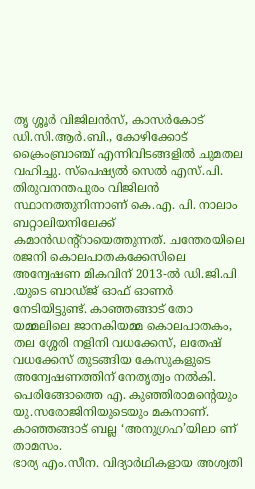തൃ ശ്ശൂര്‍ വിജിലന്‍സ്, കാസര്‍കോട് ഡി.സി.ആര്‍.ബി., കോഴിക്കോട് ക്രൈംബ്രാഞ്ച് എന്നിവിടങ്ങളില്‍ ചുമതല വഹിച്ചു. സ്‌പെഷ്യല്‍ സെല്‍ എസ്.പി. തിരുവനന്തപുരം വിജിലന്‍ സ്ഥാനത്തുനിന്നാണ് കെ.എ. പി. നാലാം ബറ്റാലിയനിലേക്ക് കമാന്‍ഡന്റ്‌റായെത്തുന്നത്. ചന്തേരയിലെ രജനി കൊലപാതകക്കേസിലെ അന്വേഷണ മികവിന് 2013-ല്‍ ഡി.ജി.പി .യുടെ ബാഡ്ജ് ഓഫ് ഓണര്‍ നേടിയിട്ടുണ്ട്. കാഞ്ഞങ്ങാട് തോ യമ്മലിലെ ജാനകിയമ്മ കൊലപാതകം, തല ശ്ശേരി നളിനി വധക്കേസ്, ലതേഷ് വധക്കേസ് തുടങ്ങിയ കേസുകളുടെ അന്വേഷണത്തിന് നേതൃത്വം നല്‍കി. പെരിങ്ങോത്തെ എ. കുഞ്ഞിരാമന്റെയും യു.സരോജിനിയുടെയും മകനാണ്. കാഞ്ഞങ്ങാട് ബല്ല ‘അനുഗ്രഹ’യിലാ ണ് താമസം.
ഭാര്യ എം.സീന. വിദ്യാര്‍ഥികളായ അശ്വതി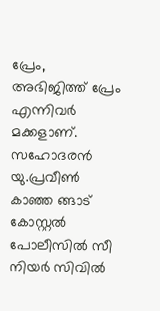പ്രേം, അഭിജിത്ത് പ്രേം എന്നിവര്‍ മക്കളാണ്. സഹോദരന്‍ യു.പ്രവീണ്‍ കാഞ്ഞ ങ്ങാട് കോസ്റ്റല്‍ പോലീസില്‍ സീ നിയര്‍ സിവില്‍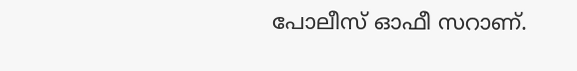പോലീസ് ഓഫീ സറാണ്.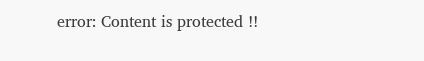error: Content is protected !!